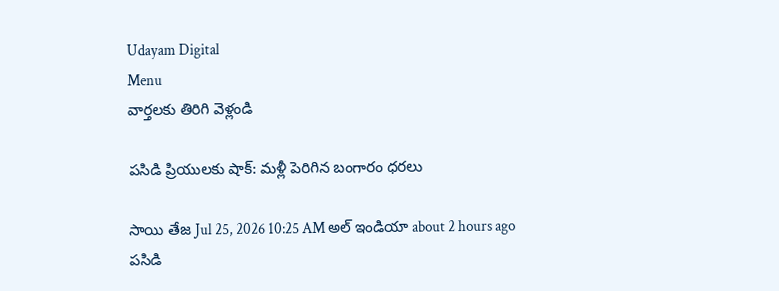Udayam Digital
Menu
వార్తలకు తిరిగి వెళ్లండి

పసిడి ప్రియులకు షాక్: మళ్లీ పెరిగిన బంగారం ధరలు

సాయి తేజ Jul 25, 2026 10:25 AM అల్ ఇండియా about 2 hours ago
పసిడి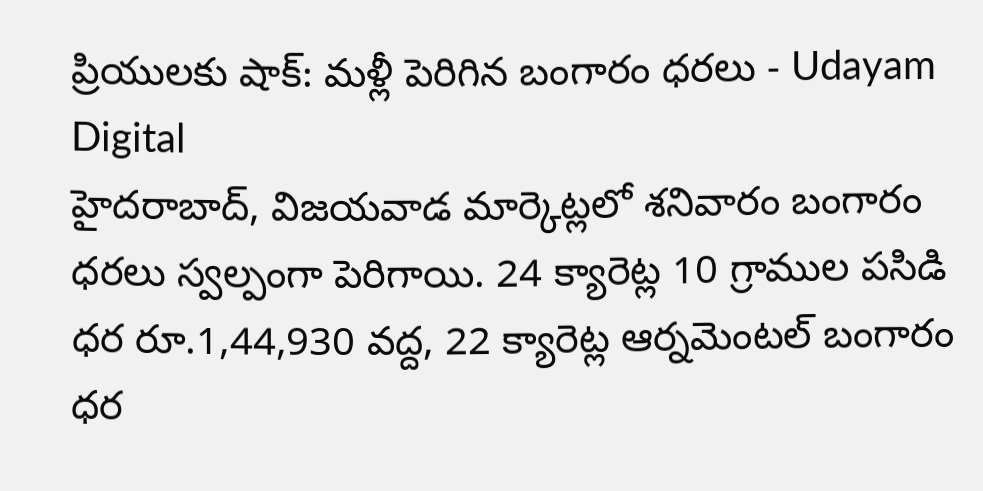ప్రియులకు షాక్: మళ్లీ పెరిగిన బంగారం ధరలు - Udayam Digital
హైదరాబాద్, విజయవాడ మార్కెట్లలో శనివారం బంగారం ధరలు స్వల్పంగా పెరిగాయి. 24 క్యారెట్ల 10 గ్రాముల పసిడి ధర రూ.1,44,930 వద్ద, 22 క్యారెట్ల ఆర్నమెంటల్ బంగారం ధర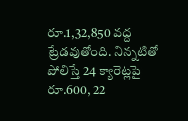రూ.1,32,850 వద్ద ట్రేడవుతోంది. నిన్నటితో పోలిస్తే 24 క్యారెట్లపై రూ.600, 22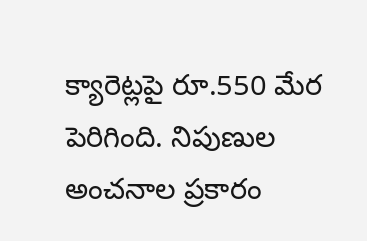క్యారెట్లపై రూ.550 మేర పెరిగింది. నిపుణుల అంచనాల ప్రకారం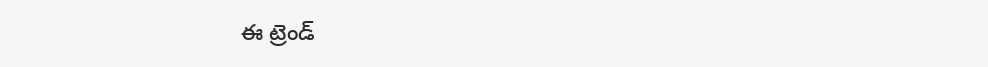ఈ ట్రెండ్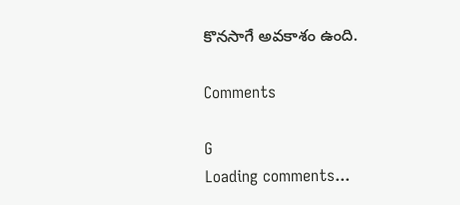కొనసాగే అవకాశం ఉంది.

Comments

G
Loading comments...